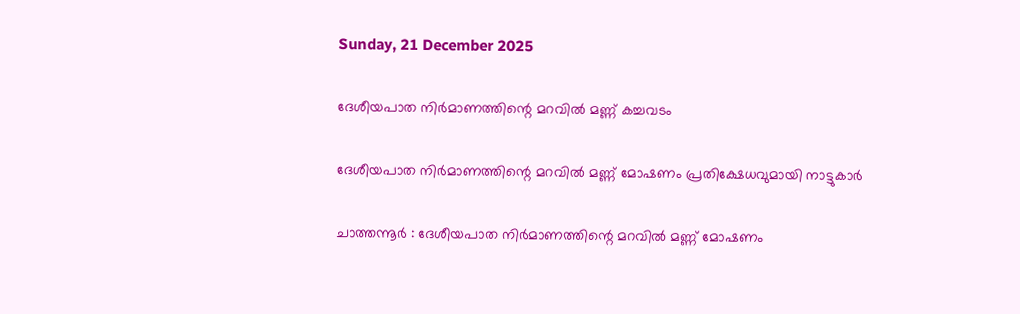Sunday, 21 December 2025

ദേശീയപാത നിർമാണത്തിന്റെ മറവിൽ മണ്ണ് കച്ചവടം

ദേശീയപാത നിർമാണത്തിന്റെ മറവിൽ മണ്ണ് മോഷണം പ്രതിക്ഷേധവുമായി നാട്ടുകാർ

ചാത്തന്നൂർ : ദേശീയപാത നിർമാണത്തിന്റെ മറവിൽ മണ്ണ് മോഷണം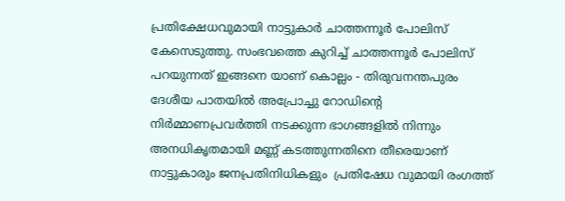പ്രതിക്ഷേധവുമായി നാട്ടുകാർ ചാത്തന്നൂർ പോലിസ് കേസെടുത്തു. സംഭവത്തെ കുറിച്ച് ചാത്തന്നൂർ പോലിസ് പറയുന്നത് ഇങ്ങനെ യാണ് കൊല്ലം - തിരുവനന്തപുരം ദേശീയ പാതയിൽ അപ്രോച്ചു റോഡിന്റെ
നിർമ്മാണപ്രവർത്തി നടക്കുന്ന ഭാഗങ്ങളിൽ നിന്നും അനധികൃതമായി മണ്ണ് കടത്തുന്നതിനെ തീരെയാണ് നാട്ടുകാരും ജനപ്രതിനിധികളും  പ്രതിഷേധ വുമായി രംഗത്ത്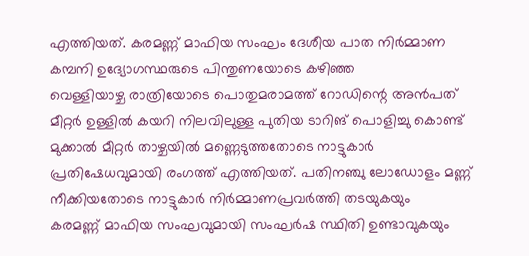എത്തിയത്. കരമണ്ണ് മാഫിയ സംഘം ദേശീയ പാത നിർമ്മാണ കമ്പനി ഉദ്യോഗസ്ഥരുടെ പിന്തുണയോടെ കഴിഞ്ഞ
വെള്ളിയാഴ്ച രാത്രിയോടെ പൊതുമരാമത്ത് റോഡിന്റെ അൻപത് മീറ്റർ ഉള്ളിൽ കയറി നിലവിലുള്ള പുതിയ ടാറിങ് പൊളിച്ചു കൊണ്ട് മുക്കാൽ മീറ്റർ താഴ്ചയിൽ മണ്ണെടുത്തതോടെ നാട്ടുകാർ പ്രതിഷേധവുമായി രംഗത്ത് എത്തിയത്. പതിനഞ്ചു ലോഡോളം മണ്ണ് നീക്കിയതോടെ നാട്ടുകാർ നിർമ്മാണപ്രവർത്തി തടയുകയും
കരമണ്ണ് മാഫിയ സംഘവുമായി സംഘർഷ സ്ഥിതി ഉണ്ടാവുകയും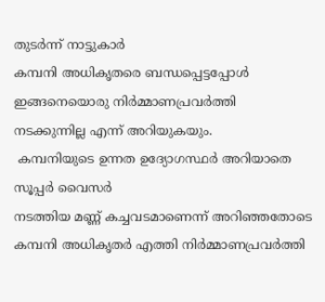തുടർന്ന് നാട്ടുകാർ
കമ്പനി അധികൃതരെ ബന്ധപ്പെട്ടപ്പോൾ ഇങ്ങനെയൊരു നിർമ്മാണപ്രവർത്തി
നടക്കുന്നില്ല എന്ന് അറിയുകയും.
 കമ്പനിയുടെ ഉന്നത ഉദ്യോഗസ്ഥർ അറിയാതെ സൂപ്പർ വൈസർ
നടത്തിയ മണ്ണ് കച്ചവടമാണെന്ന് അറിഞ്ഞതോടെ കമ്പനി അധികൃതർ എത്തി നിർമ്മാണപ്രവർത്തി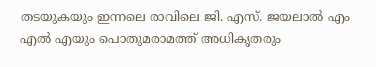തടയുകയും ഇന്നലെ രാവിലെ ജി. എസ്. ജയലാൽ എം എൽ എയും പൊതുമരാമത്ത് അധികൃതരും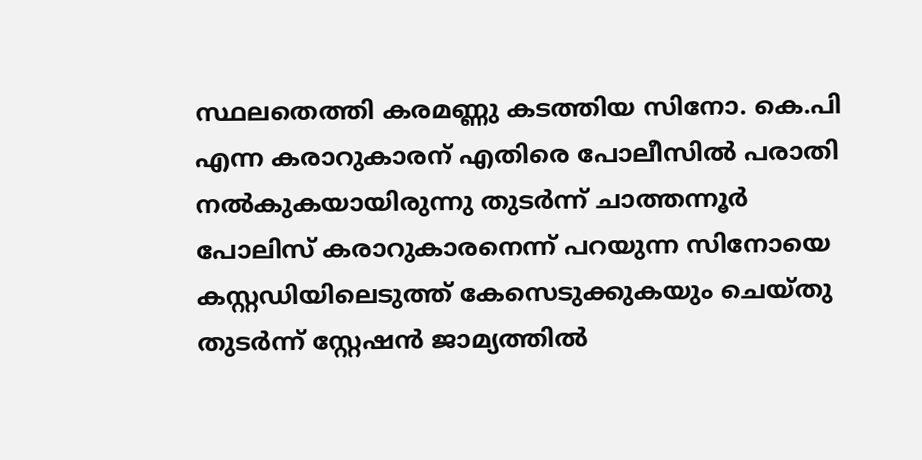സ്ഥലതെത്തി കരമണ്ണു കടത്തിയ സിനോ. കെ.പി എന്ന കരാറുകാരന് എതിരെ പോലീസിൽ പരാതി
നൽകുകയായിരുന്നു തുടർന്ന് ചാത്തന്നൂർ പോലിസ് കരാറുകാരനെന്ന് പറയുന്ന സിനോയെ കസ്റ്റഡിയിലെടുത്ത് കേസെടുക്കുകയും ചെയ്തു
തുടർന്ന് സ്റ്റേഷൻ ജാമ്യത്തിൽ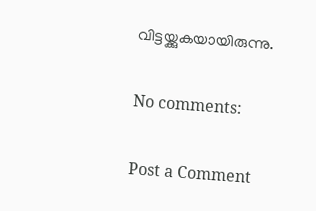വിട്ടയ്ക്കുകയായിരുന്നു.

No comments:

Post a Comment